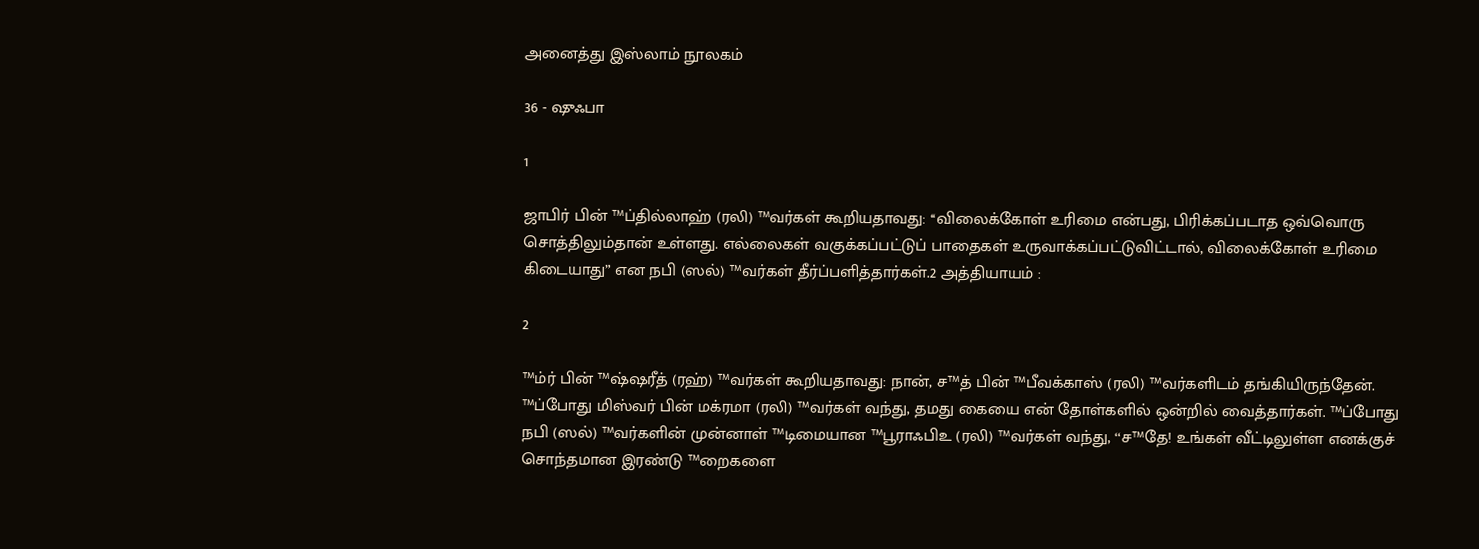அனைத்து இஸ்லாம் நூலகம்

36 - ஷுஃபா

1

ஜாபிர் பின் ™ப்தில்லாஹ் (ரலி) ™வர்கள் கூறியதாவது: ‘‘விலைக்கோள் உரிமை என்பது, பிரிக்கப்படாத ஒவ்வொரு சொத்திலும்தான் உள்ளது. எல்லைகள் வகுக்கப்பட்டுப் பாதைகள் உருவாக்கப்பட்டுவிட்டால், விலைக்கோள் உரிமை கிடையாது” என நபி (ஸல்) ™வர்கள் தீர்ப்பளித்தார்கள்.2 அத்தியாயம் :

2

™ம்ர் பின் ™ஷ்ஷரீத் (ரஹ்) ™வர்கள் கூறியதாவது: நான், ச™த் பின் ™பீவக்காஸ் (ரலி) ™வர்களிடம் தங்கியிருந்தேன். ™ப்போது மிஸ்வர் பின் மக்ரமா (ரலி) ™வர்கள் வந்து, தமது கையை என் தோள்களில் ஒன்றில் வைத்தார்கள். ™ப்போது நபி (ஸல்) ™வர்களின் முன்னாள் ™டிமையான ™பூராஃபிஉ (ரலி) ™வர்கள் வந்து, ‘‘ச™தே! உங்கள் வீட்டிலுள்ள எனக்குச் சொந்தமான இரண்டு ™றைகளை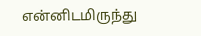என்னிடமிருந்து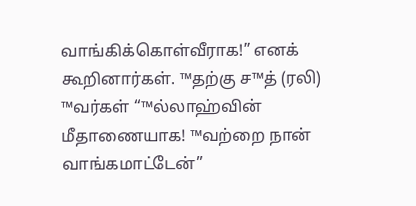வாங்கிக்கொள்வீராக!” எனக் கூறினார்கள். ™தற்கு ச™த் (ரலி) ™வர்கள் ‘‘™ல்லாஹ்வின் மீதாணையாக! ™வற்றை நான் வாங்கமாட்டேன்”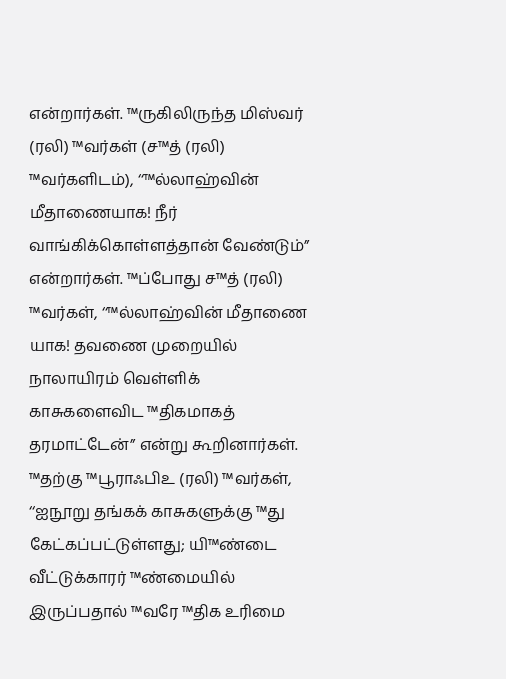என்றார்கள். ™ருகிலிருந்த மிஸ்வர் (ரலி) ™வர்கள் (ச™த் (ரலி) ™வர்களிடம்), ‘‘™ல்லாஹ்வின் மீதாணையாக! நீர் வாங்கிக்கொள்ளத்தான் வேண்டும்” என்றார்கள். ™ப்போது ச™த் (ரலி) ™வர்கள், ‘‘™ல்லாஹ்வின் மீதாணை யாக! தவணை முறையில் நாலாயிரம் வெள்ளிக் காசுகளைவிட ™திகமாகத் தரமாட்டேன்” என்று கூறினார்கள். ™தற்கு ™பூராஃபிஉ (ரலி) ™வர்கள், ‘‘ஐநூறு தங்கக் காசுகளுக்கு ™து கேட்கப்பட்டுள்ளது; யி™ண்டை வீட்டுக்காரர் ™ண்மையில் இருப்பதால் ™வரே ™திக உரிமை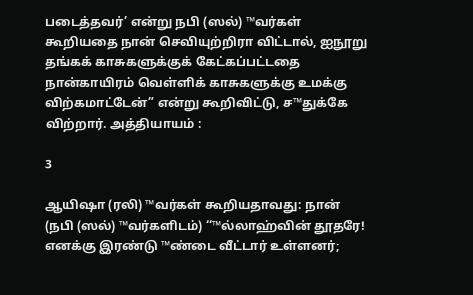படைத்தவர்’ என்று நபி (ஸல்) ™வர்கள் கூறியதை நான் செவியுற்றிரா விட்டால், ஐநூறு தங்கக் காசுகளுக்குக் கேட்கப்பட்டதை நான்காயிரம் வெள்ளிக் காசுகளுக்கு உமக்கு விற்கமாட்டேன்” என்று கூறிவிட்டு, ச™துக்கே விற்றார். அத்தியாயம் :

3

ஆயிஷா (ரலி) ™வர்கள் கூறியதாவது: நான் (நபி (ஸல்) ™வர்களிடம்) ‘‘™ல்லாஹ்வின் தூதரே! எனக்கு இரண்டு ™ண்டை வீட்டார் உள்ளனர்;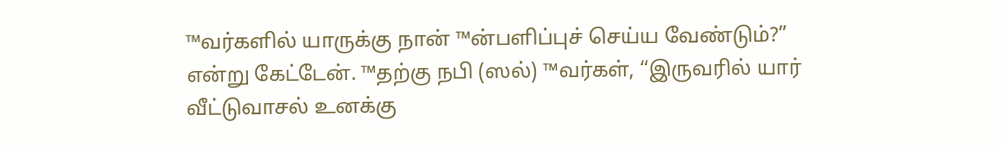™வர்களில் யாருக்கு நான் ™ன்பளிப்புச் செய்ய வேண்டும்?” என்று கேட்டேன். ™தற்கு நபி (ஸல்) ™வர்கள், ‘‘இருவரில் யார் வீட்டுவாசல் உனக்கு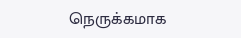நெருக்கமாக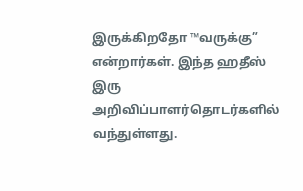இருக்கிறதோ ™வருக்கு” என்றார்கள். இந்த ஹதீஸ் இரு அறிவிப்பாளர்தொடர்களில் வந்துள்ளது.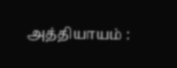அத்தியாயம் :